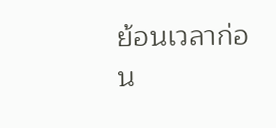ย้อนเวลาก่อน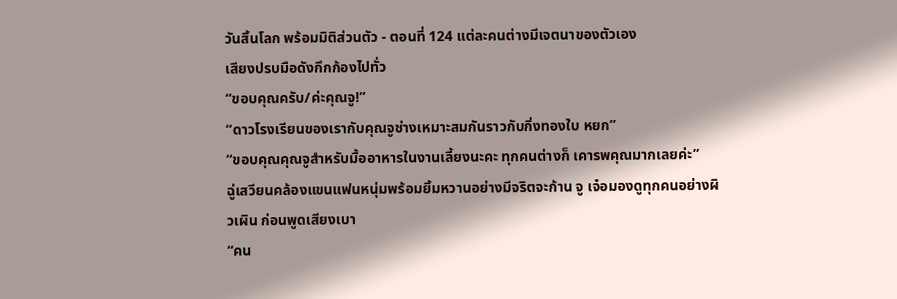วันสิ้นโลก พร้อมมิติส่วนตัว - ตอนที่ 124 แต่ละคนต่างมีเจตนาของตัวเอง
เสียงปรบมือดังกึกก้องไปทั่ว
“ขอบคุณครับ/ค่ะคุณจู!”
“ดาวโรงเรียนของเรากับคุณจูช่างเหมาะสมกันราวกับกิ่งทองใบ หยก”
“ขอบคุณคุณจูสำหรับมื้ออาหารในงานเลี้ยงนะคะ ทุกคนต่างก็ เคารพคุณมากเลยค่ะ”
ฉู่เสวียนคล้องแขนแฟนหนุ่มพร้อมยิ้มหวานอย่างมีจริตจะก้าน จู เจ๋อมองดูทุกคนอย่างผิวเผิน ก่อนพูดเสียงเบา
“คน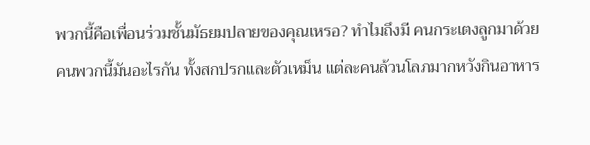พวกนี้คือเพื่อนร่วมชั้นมัธยมปลายของคุณเหรอ? ทำไมถึงมี คนกระเตงลูกมาด้วย คนพวกนี้มันอะไรกัน ทั้งสกปรกและตัวเหม็น แต่ละคนล้วนโลภมากหวังกินอาหาร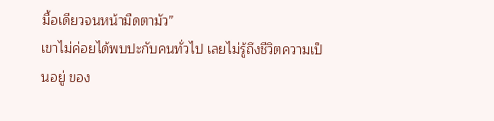มื้อเดียวจนหน้ามืดตามัว”
เขาไม่ค่อยได้พบปะกับคนทั่วไป เลยไม่รู้ถึงชีวิตความเป็นอยู่ ของ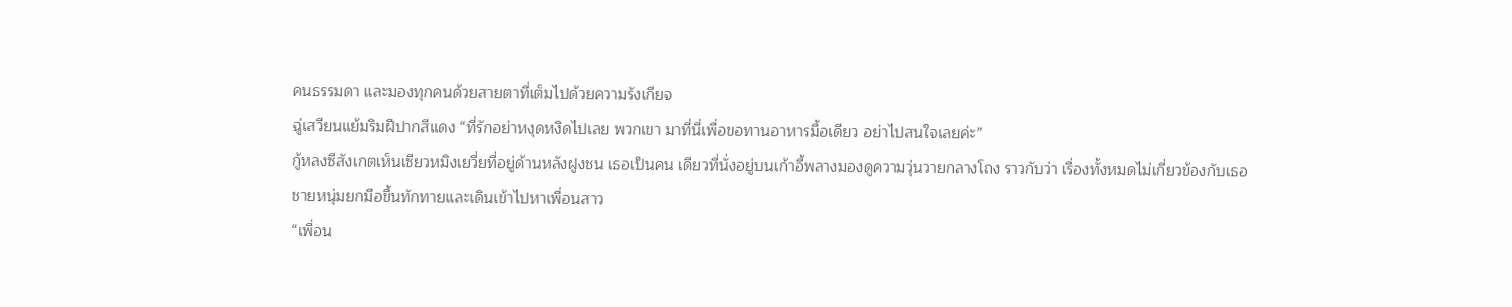คนธรรมดา และมองทุกคนด้วยสายตาที่เต็มไปด้วยความรังเกียจ
ฉู่เสวียนแย้มริมฝีปากสีแดง “ที่รักอย่าหงุดหงิดไปเลย พวกเขา มาที่นี่เพื่อขอทานอาหารมื้อเดียว อย่าไปสนใจเลยค่ะ”
กู้หลงซีสังเกตเห็นเซียวหมิงเยวี่ยที่อยู่ด้านหลังฝูงชน เธอเป็นคน เดียวที่นั่งอยู่บนเก้าอี้พลางมองดูความวุ่นวายกลางโถง ราวกับว่า เรื่องทั้งหมดไม่เกี่ยวข้องกับเธอ
ชายหนุ่มยกมือขึ้นทักทายและเดินเข้าไปหาเพื่อนสาว
“เพื่อน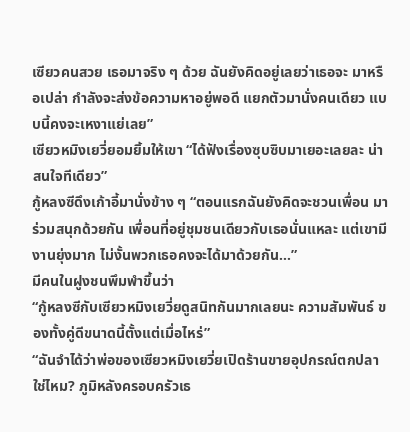เซียวคนสวย เธอมาจริง ๆ ด้วย ฉันยังคิดอยู่เลยว่าเธอจะ มาหรือเปล่า กำลังจะส่งข้อความหาอยู่พอดี แยกตัวมานั่งคนเดียว แบบนี้คงจะเหงาแย่เลย”
เซียวหมิงเยวี่ยอมยิ้มให้เขา “ได้ฟังเรื่องซุบซิบมาเยอะเลยละ น่าสนใจทีเดียว”
กู้หลงซีดึงเก้าอี้มานั่งข้าง ๆ “ตอนแรกฉันยังคิดจะชวนเพื่อน มาร่วมสนุกด้วยกัน เพื่อนที่อยู่ชุมชนเดียวกับเธอนั่นแหละ แต่เขามี งานยุ่งมาก ไม่งั้นพวกเธอคงจะได้มาด้วยกัน…”
มีคนในฝูงชนพึมพำขึ้นว่า
“กู้หลงซีกับเซียวหมิงเยวี่ยดูสนิทกันมากเลยนะ ความสัมพันธ์ ของทั้งคู่ดีขนาดนี้ตั้งแต่เมื่อไหร่”
“ฉันจำได้ว่าพ่อของเซียวหมิงเยวี่ยเปิดร้านขายอุปกรณ์ตกปลา ใช่ไหม? ภูมิหลังครอบครัวเธ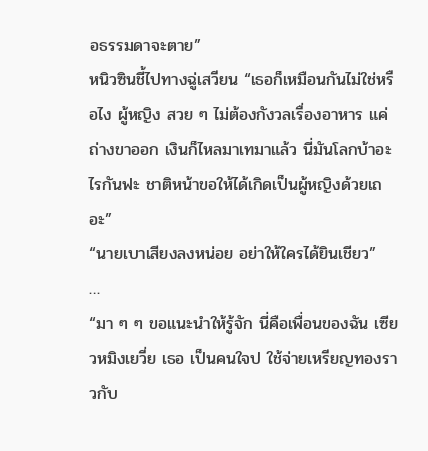อธรรมดาจะตาย”
หนิวซินชี้ไปทางฉู่เสวียน “เธอก็เหมือนกันไม่ใช่หรือไง ผู้หญิง สวย ๆ ไม่ต้องกังวลเรื่องอาหาร แค่ถ่างขาออก เงินก็ไหลมาเทมาแล้ว นี่มันโลกบ้าอะไรกันฟะ ชาติหน้าขอให้ได้เกิดเป็นผู้หญิงด้วยเถอะ”
“นายเบาเสียงลงหน่อย อย่าให้ใครได้ยินเชียว”
…
“มา ๆ ๆ ขอแนะนำให้รู้จัก นี่คือเพื่อนของฉัน เซียวหมิงเยวี่ย เธอ เป็นคนใจป ใช้จ่ายเหรียญทองราวกับ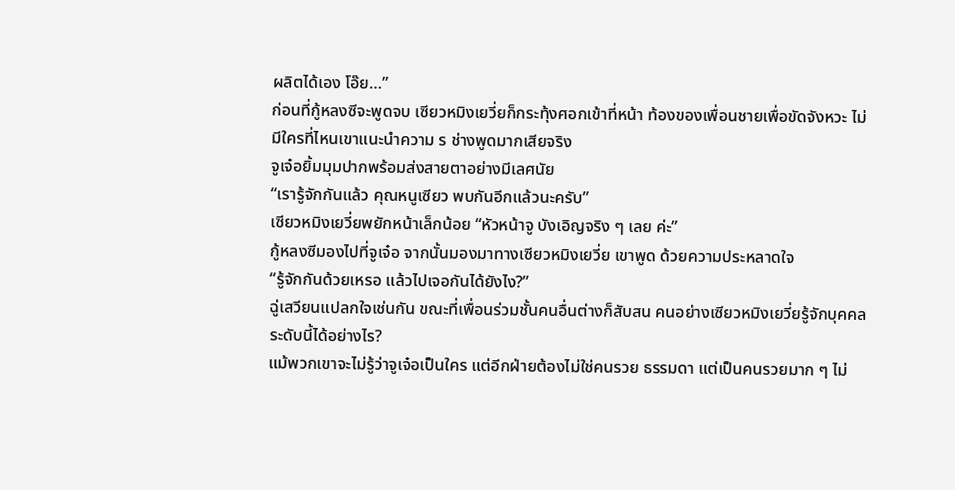ผลิตได้เอง โอ๊ย…”
ก่อนที่กู้หลงซีจะพูดจบ เซียวหมิงเยวี่ยก็กระทุ้งศอกเข้าที่หน้า ท้องของเพื่อนชายเพื่อขัดจังหวะ ไม่มีใครที่ไหนเขาแนะนำความ ร ช่างพูดมากเสียจริง
จูเจ๋อยิ้มมุมปากพร้อมส่งสายตาอย่างมีเลศนัย
“เรารู้จักกันแล้ว คุณหนูเซียว พบกันอีกแล้วนะครับ”
เซียวหมิงเยวี่ยพยักหน้าเล็กน้อย “หัวหน้าจู บังเอิญจริง ๆ เลย ค่ะ”
กู้หลงซีมองไปที่จูเจ๋อ จากนั้นมองมาทางเซียวหมิงเยวี่ย เขาพูด ด้วยความประหลาดใจ
“รู้จักกันด้วยเหรอ แล้วไปเจอกันได้ยังไง?”
ฉู่เสวียนแปลกใจเช่นกัน ขณะที่เพื่อนร่วมชั้นคนอื่นต่างก็สับสน คนอย่างเซียวหมิงเยวี่ยรู้จักบุคคลระดับนี้ได้อย่างไร?
แม้พวกเขาจะไม่รู้ว่าจูเจ๋อเป็นใคร แต่อีกฝ่ายต้องไม่ใช่คนรวย ธรรมดา แต่เป็นคนรวยมาก ๆ ไม่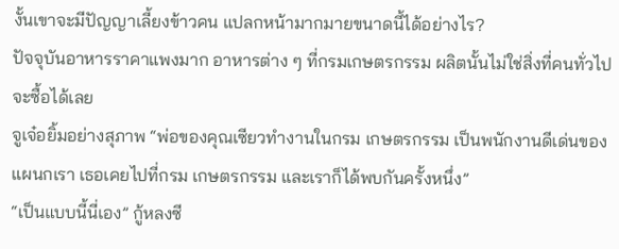งั้นเขาจะมีปัญญาเลี้ยงข้าวคน แปลกหน้ามากมายขนาดนี้ได้อย่างไร?
ปัจจุบันอาหารราคาแพงมาก อาหารต่าง ๆ ที่กรมเกษตรกรรม ผลิตนั้นไม่ใช่สิ่งที่คนทั่วไปจะซื้อได้เลย
จูเจ๋อยิ้มอย่างสุภาพ “พ่อของคุณเซียวทำงานในกรม เกษตรกรรม เป็นพนักงานดีเด่นของแผนกเรา เธอเคยไปที่กรม เกษตรกรรม และเราก็ได้พบกันครั้งหนึ่ง”
“เป็นแบบนี้นี่เอง” กู้หลงซี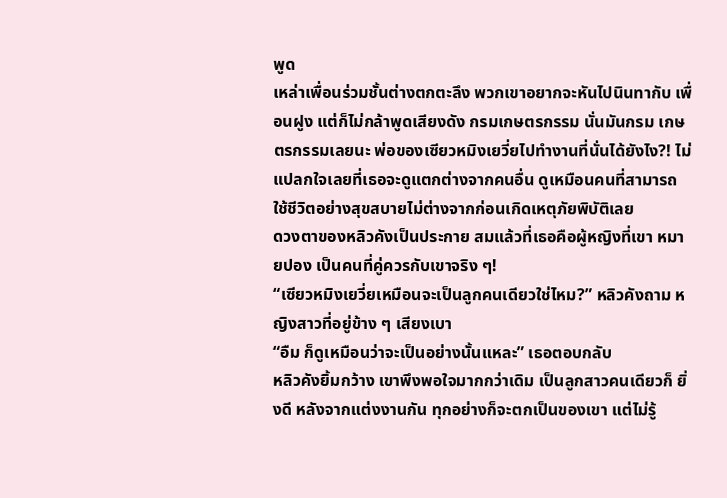พูด
เหล่าเพื่อนร่วมชั้นต่างตกตะลึง พวกเขาอยากจะหันไปนินทากับ เพื่อนฝูง แต่ก็ไม่กล้าพูดเสียงดัง กรมเกษตรกรรม นั่นมันกรม เกษตรกรรมเลยนะ พ่อของเซียวหมิงเยวี่ยไปทำงานที่นั่นได้ยังไง?! ไม่แปลกใจเลยที่เธอจะดูแตกต่างจากคนอื่น ดูเหมือนคนที่สามารถ ใช้ชีวิตอย่างสุขสบายไม่ต่างจากก่อนเกิดเหตุภัยพิบัติเลย
ดวงตาของหลิวคังเป็นประกาย สมแล้วที่เธอคือผู้หญิงที่เขา หมายปอง เป็นคนที่คู่ควรกับเขาจริง ๆ!
“เซียวหมิงเยวี่ยเหมือนจะเป็นลูกคนเดียวใช่ไหม?” หลิวคังถาม หญิงสาวที่อยู่ข้าง ๆ เสียงเบา
“อืม ก็ดูเหมือนว่าจะเป็นอย่างนั้นแหละ” เธอตอบกลับ
หลิวคังยิ้มกว้าง เขาพึงพอใจมากกว่าเดิม เป็นลูกสาวคนเดียวก็ ยิ่งดี หลังจากแต่งงานกัน ทุกอย่างก็จะตกเป็นของเขา แต่ไม่รู้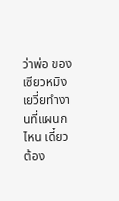ว่าพ่อ ของเซียวหมิงเยวี่ยทำงานที่แผนกไหน เดี๋ยวต้อง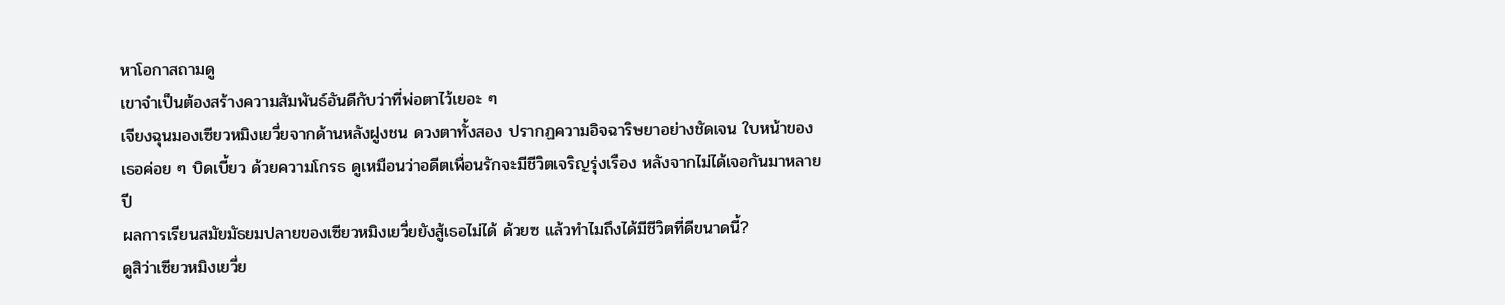หาโอกาสถามดู
เขาจำเป็นต้องสร้างความสัมพันธ์อันดีกับว่าที่พ่อตาไว้เยอะ ๆ
เจียงฉุนมองเซียวหมิงเยวี่ยจากด้านหลังฝูงชน ดวงตาทั้งสอง ปรากฏความอิจฉาริษยาอย่างชัดเจน ใบหน้าของเธอค่อย ๆ บิดเบี้ยว ด้วยความโกรธ ดูเหมือนว่าอดีตเพื่อนรักจะมีชีวิตเจริญรุ่งเรือง หลังจากไม่ได้เจอกันมาหลายปี
ผลการเรียนสมัยมัธยมปลายของเซียวหมิงเยวี่ยยังสู้เธอไม่ได้ ด้วยซ แล้วทำไมถึงได้มีชีวิตที่ดีขนาดนี้?
ดูสิว่าเซียวหมิงเยวี่ย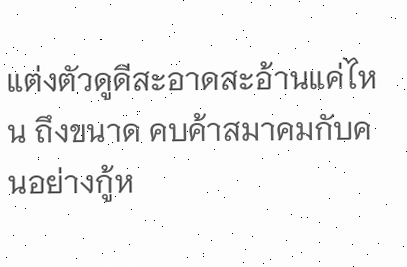แต่งตัวดูดีสะอาดสะอ้านแค่ไหน ถึงขนาด คบค้าสมาคมกับคนอย่างกู้ห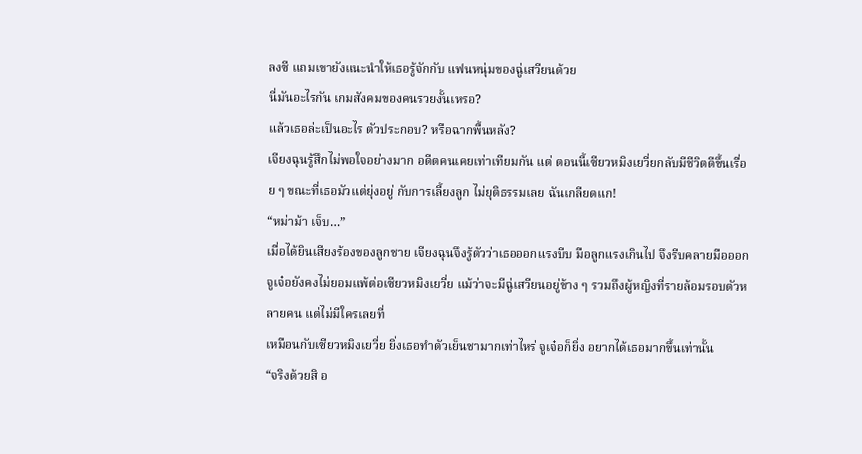ลงซี แถมเขายังแนะนำให้เธอรู้จักกับ แฟนหนุ่มของฉู่เสวียนด้วย
นี่มันอะไรกัน เกมสังคมของคนรวยงั้นเหรอ?
แล้วเธอล่ะเป็นอะไร ตัวประกอบ? หรือฉากพื้นหลัง?
เจียงฉุนรู้สึกไม่พอใจอย่างมาก อดีตคนเคยเท่าเทียมกัน แต่ ตอนนี้เซียวหมิงเยวี่ยกลับมีชีวิตดีขึ้นเรื่อย ๆ ขณะที่เธอมัวแต่ยุ่งอยู่ กับการเลี้ยงลูก ไม่ยุติธรรมเลย ฉันเกลียดแก!
“หม่าม้า เจ็บ…”
เมื่อได้ยินเสียงร้องของลูกชาย เจียงฉุนจึงรู้ตัวว่าเธอออกแรงบีบ มือลูกแรงเกินไป จึงรีบคลายมือออก
จูเจ๋อยังคงไม่ยอมแพ้ต่อเซียวหมิงเยวี่ย แม้ว่าจะมีฉู่เสวียนอยู่ข้าง ๆ รวมถึงผู้หญิงที่รายล้อมรอบตัวหลายคน แต่ไม่มีใครเลยที่
เหมือนกับเซียวหมิงเยวี่ย ยิ่งเธอทำตัวเย็นชามากเท่าไหร่ จูเจ๋อก็ยิ่ง อยากได้เธอมากขึ้นเท่านั้น
“จริงด้วยสิ อ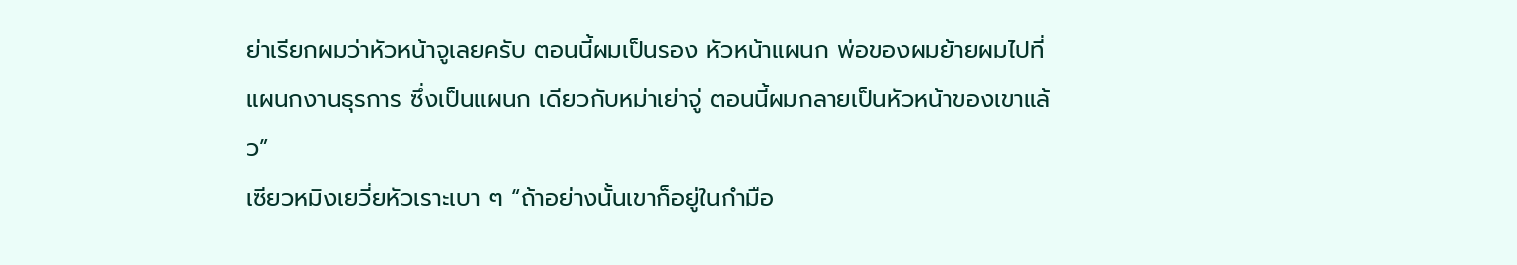ย่าเรียกผมว่าหัวหน้าจูเลยครับ ตอนนี้ผมเป็นรอง หัวหน้าแผนก พ่อของผมย้ายผมไปที่แผนกงานธุรการ ซึ่งเป็นแผนก เดียวกับหม่าเย่าจู่ ตอนนี้ผมกลายเป็นหัวหน้าของเขาแล้ว”
เซียวหมิงเยวี่ยหัวเราะเบา ๆ “ถ้าอย่างนั้นเขาก็อยู่ในกำมือ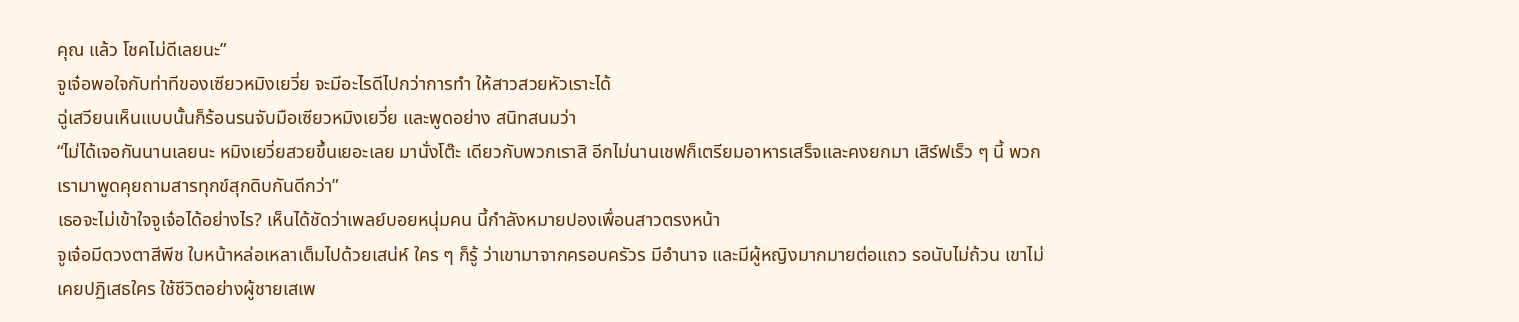คุณ แล้ว โชคไม่ดีเลยนะ”
จูเจ๋อพอใจกับท่าทีของเซียวหมิงเยวี่ย จะมีอะไรดีไปกว่าการทำ ให้สาวสวยหัวเราะได้
ฉู่เสวียนเห็นแบบนั้นก็ร้อนรนจับมือเซียวหมิงเยวี่ย และพูดอย่าง สนิทสนมว่า
“ไม่ได้เจอกันนานเลยนะ หมิงเยวี่ยสวยขึ้นเยอะเลย มานั่งโต๊ะ เดียวกับพวกเราสิ อีกไม่นานเชฟก็เตรียมอาหารเสร็จและคงยกมา เสิร์ฟเร็ว ๆ นี้ พวกเรามาพูดคุยถามสารทุกข์สุกดิบกันดีกว่า”
เธอจะไม่เข้าใจจูเจ๋อได้อย่างไร? เห็นได้ชัดว่าเพลย์บอยหนุ่มคน นี้กำลังหมายปองเพื่อนสาวตรงหน้า
จูเจ๋อมีดวงตาสีพีช ใบหน้าหล่อเหลาเต็มไปด้วยเสน่ห์ ใคร ๆ ก็รู้ ว่าเขามาจากครอบครัวร มีอำนาจ และมีผู้หญิงมากมายต่อแถว รอนับไม่ถ้วน เขาไม่เคยปฏิเสธใคร ใช้ชีวิตอย่างผู้ชายเสเพ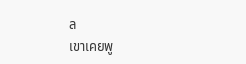ล
เขาเคยพู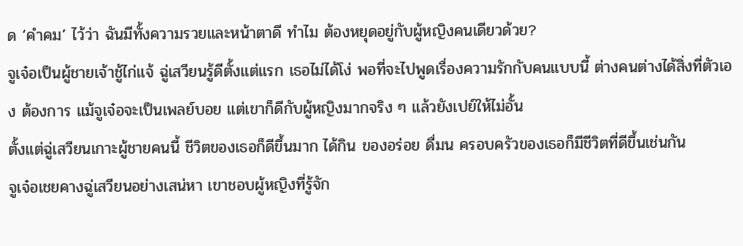ด ‘คำคม’ ไว้ว่า ฉันมีทั้งความรวยและหน้าตาดี ทำไม ต้องหยุดอยู่กับผู้หญิงคนเดียวด้วย?
จูเจ๋อเป็นผู้ชายเจ้าชู้ไก่แจ้ ฉู่เสวียนรู้ดีตั้งแต่แรก เธอไม่ได้โง่ พอที่จะไปพูดเรื่องความรักกับคนแบบนี้ ต่างคนต่างได้สิ่งที่ตัวเอง ต้องการ แม้จูเจ๋อจะเป็นเพลย์บอย แต่เขาก็ดีกับผู้หญิงมากจริง ๆ แล้วยังเปย์ให้ไม่อั้น
ตั้งแต่ฉู่เสวียนเกาะผู้ชายคนนี้ ชีวิตของเธอก็ดีขึ้นมาก ได้กิน ของอร่อย ดื่มน ครอบครัวของเธอก็มีชีวิตที่ดีขึ้นเช่นกัน
จูเจ๋อเชยคางฉู่เสวียนอย่างเสน่หา เขาชอบผู้หญิงที่รู้จัก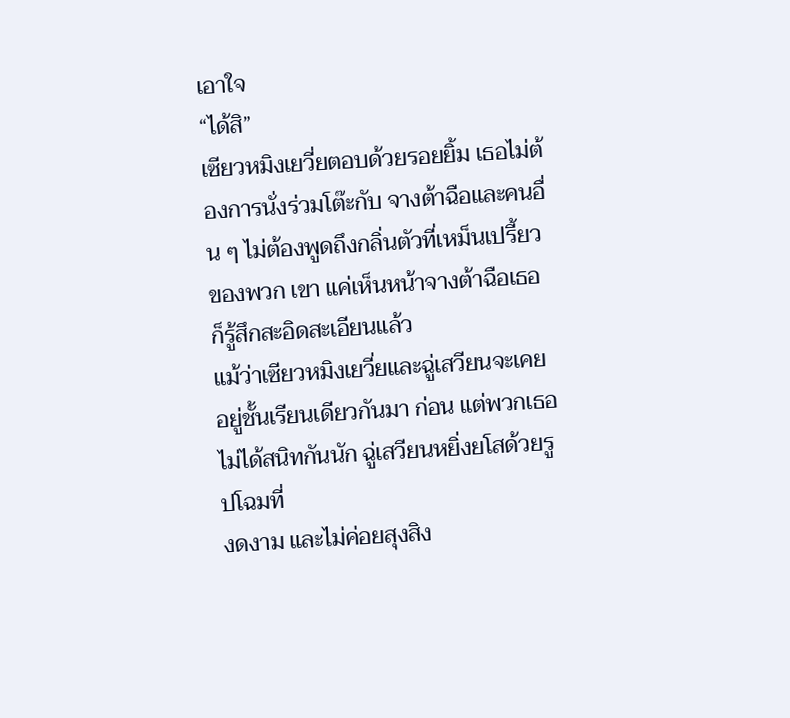เอาใจ
“ได้สิ”
เซียวหมิงเยวี่ยตอบด้วยรอยยิ้ม เธอไม่ต้องการนั่งร่วมโต๊ะกับ จางต้าฉือและคนอื่น ๆ ไม่ต้องพูดถึงกลิ่นตัวที่เหม็นเปรี้ยวของพวก เขา แค่เห็นหน้าจางต้าฉือเธอก็รู้สึกสะอิดสะเอียนแล้ว
แม้ว่าเซียวหมิงเยวี่ยและฉู่เสวียนจะเคยอยู่ชั้นเรียนเดียวกันมา ก่อน แต่พวกเธอไม่ได้สนิทกันนัก ฉู่เสวียนหยิ่งยโสด้วยรูปโฉมที่
งดงาม และไม่ค่อยสุงสิง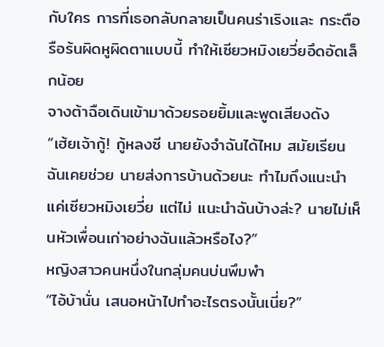กับใคร การที่เธอกลับกลายเป็นคนร่าเริงและ กระตือรือร้นผิดหูผิดตาแบบนี้ ทำให้เซียวหมิงเยวี่ยอึดอัดเล็กน้อย
จางต้าฉือเดินเข้ามาด้วยรอยยิ้มและพูดเสียงดัง
“เฮ้ยเจ้ากู้! กู้หลงซี นายยังจำฉันได้ไหม สมัยเรียนฉันเคยช่วย นายส่งการบ้านด้วยนะ ทำไมถึงแนะนำแค่เซียวหมิงเยวี่ย แต่ไม่ แนะนำฉันบ้างล่ะ? นายไม่เห็นหัวเพื่อนเก่าอย่างฉันแล้วหรือไง?”
หญิงสาวคนหนึ่งในกลุ่มคนบ่นพึมพำ
“ไอ้บ้านั่น เสนอหน้าไปทำอะไรตรงนั้นเนี่ย?”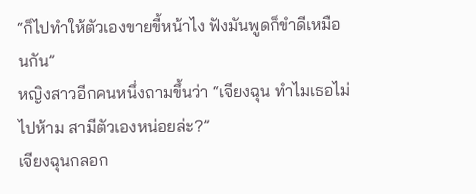“ก็ไปทำให้ตัวเองขายขี้หน้าไง ฟังมันพูดก็ขำดีเหมือนกัน”
หญิงสาวอีกคนหนึ่งถามขึ้นว่า “เจียงฉุน ทำไมเธอไม่ไปห้าม สามีตัวเองหน่อยล่ะ?”
เจียงฉุนกลอก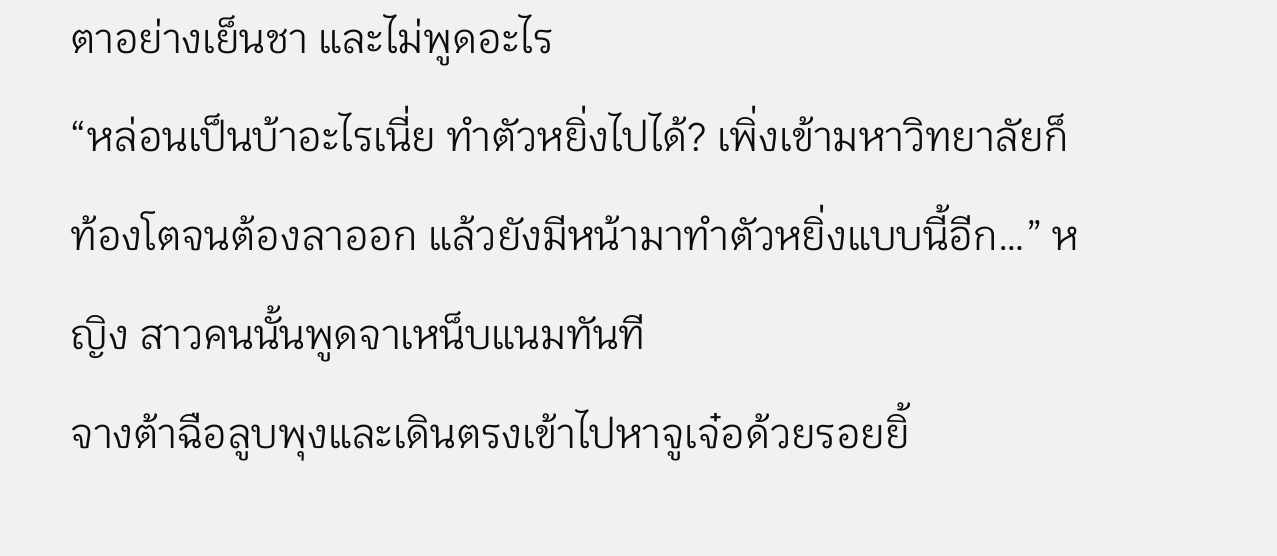ตาอย่างเย็นชา และไม่พูดอะไร
“หล่อนเป็นบ้าอะไรเนี่ย ทำตัวหยิ่งไปได้? เพิ่งเข้ามหาวิทยาลัยก็ ท้องโตจนต้องลาออก แล้วยังมีหน้ามาทำตัวหยิ่งแบบนี้อีก…” หญิง สาวคนนั้นพูดจาเหน็บแนมทันที
จางต้าฉือลูบพุงและเดินตรงเข้าไปหาจูเจ๋อด้วยรอยยิ้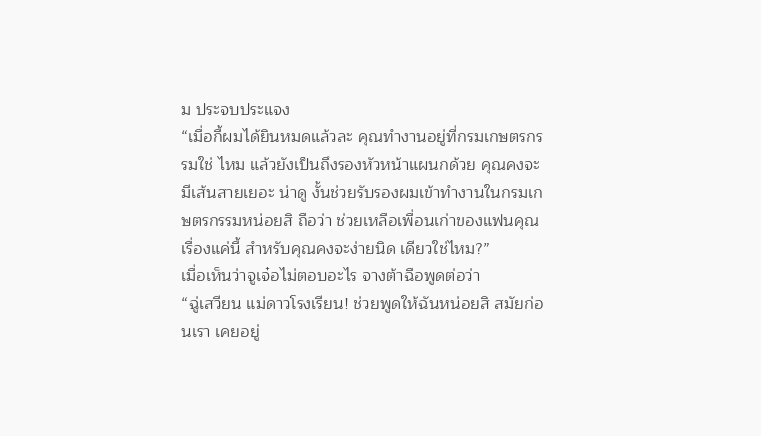ม ประจบประแจง
“เมื่อกี้ผมได้ยินหมดแล้วละ คุณทำงานอยู่ที่กรมเกษตรกรรมใช่ ไหม แล้วยังเป็นถึงรองหัวหน้าแผนกด้วย คุณคงจะมีเส้นสายเยอะ น่าดู งั้นช่วยรับรองผมเข้าทำงานในกรมเกษตรกรรมหน่อยสิ ถือว่า ช่วยเหลือเพื่อนเก่าของแฟนคุณ เรื่องแค่นี้ สำหรับคุณคงจะง่ายนิด เดียวใช่ไหม?”
เมื่อเห็นว่าจูเจ๋อไม่ตอบอะไร จางต้าฉือพูดต่อว่า
“ฉู่เสวียน แม่ดาวโรงเรียน! ช่วยพูดให้ฉันหน่อยสิ สมัยก่อนเรา เคยอยู่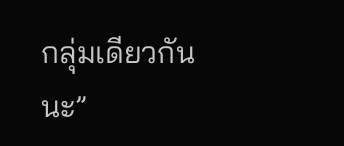กลุ่มเดียวกันนะ”